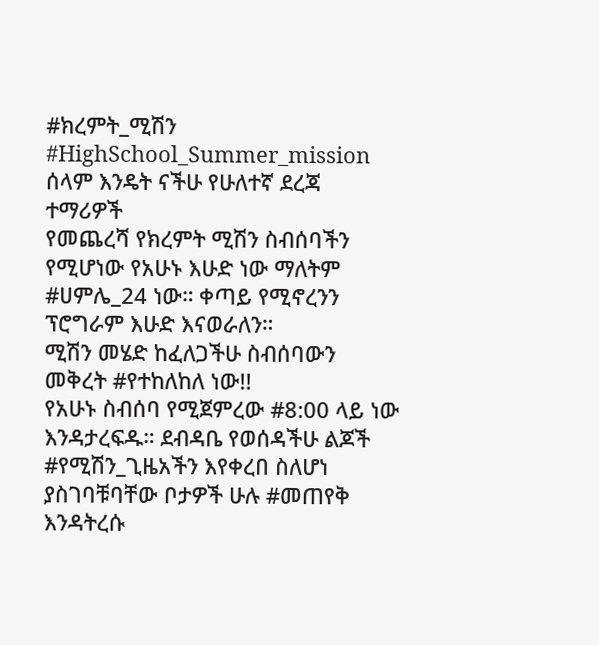#ክረምት_ሚሽን
#HighSchool_Summer_mission
ሰላም እንዴት ናችሁ የሁለተኛ ደረጃ ተማሪዎች
የመጨረሻ የክረምት ሚሽን ስብሰባችን የሚሆነው የአሁኑ እሁድ ነው ማለትም #ሀምሌ_24 ነው። ቀጣይ የሚኖረንን ፕሮግራም እሁድ እናወራለን።
ሚሽን መሄድ ከፈለጋችሁ ስብሰባውን መቅረት #የተከለከለ ነው!!
የአሁኑ ስብሰባ የሚጀምረው #8:00 ላይ ነው እንዳታረፍዱ። ደብዳቤ የወሰዳችሁ ልጆች #የሚሽን_ጊዜአችን እየቀረበ ስለሆነ ያስገባቹባቸው ቦታዎች ሁሉ #መጠየቅ እንዳትረሱ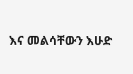እና መልሳቸውን እሁድ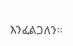እንፈልጋለን።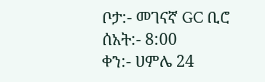ቦታ:- መገናኛ GC ቢሮ
ሰአት:- 8:00
ቀን:- ሀምሌ 24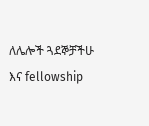ለሌሎች ጓደኞቻችሁ እና fellowship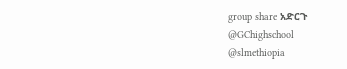group share አድርጉ
@GChighschool
@slmethiopia